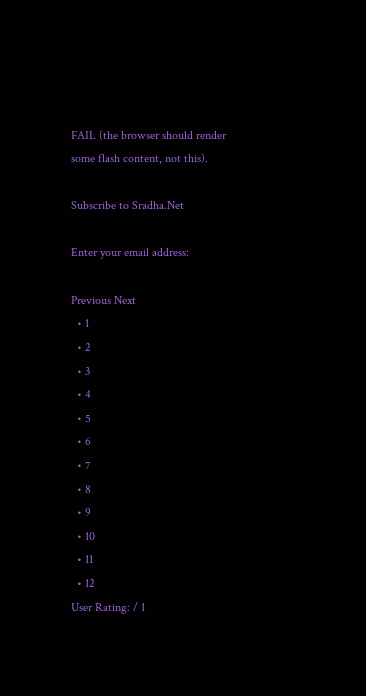FAIL (the browser should render some flash content, not this).

Subscribe to Sradha.Net

Enter your email address:

Previous Next
  • 1
  • 2
  • 3
  • 4
  • 5
  • 6
  • 7
  • 8
  • 9
  • 10
  • 11
  • 12
User Rating: / 1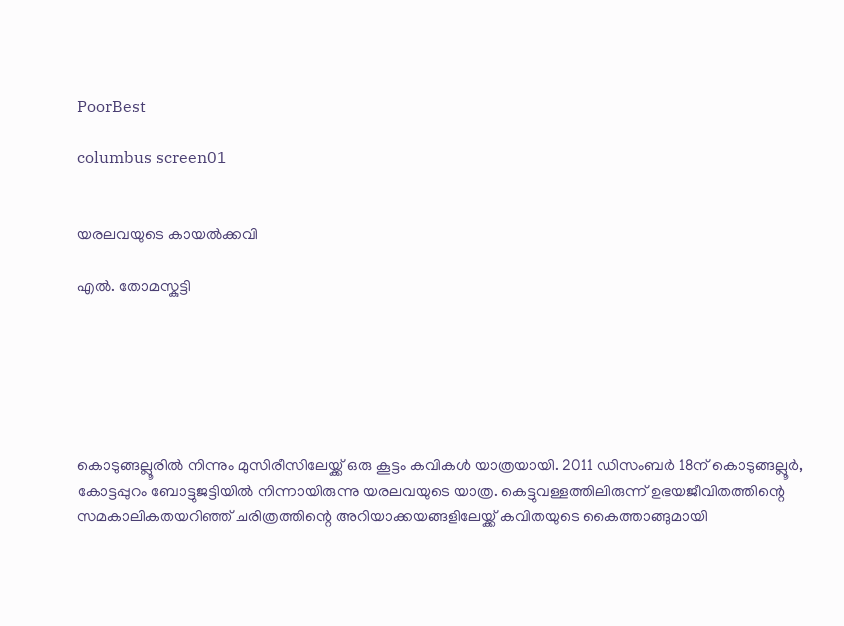PoorBest

columbus screen01


യരലവയുടെ കായൽക്കവി

എൽ. തോമസ്കുട്ടി






കൊടുങ്ങല്ലൂരിൽ നിന്നും മുസിരീസിലേയ്ക്ക്‌ ഒരു കൂട്ടം കവികൾ യാത്രയായി. 2011 ഡിസംബർ 18ന്‌ കൊടുങ്ങല്ലൂർ, കോട്ടപ്പുറം ബോട്ടുജട്ടിയിൽ നിന്നായിരുന്നു യരലവയുടെ യാത്ര. കെട്ടുവള്ളത്തിലിരുന്ന്‌ ഉഭയജീവിതത്തിന്റെ സമകാലികതയറിഞ്ഞ്‌ ചരിത്രത്തിന്റെ അറിയാക്കയങ്ങളിലേയ്ക്ക്‌ കവിതയുടെ കൈത്താങ്ങുമായി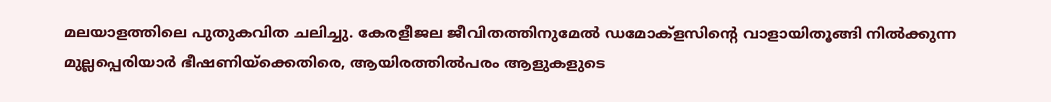മലയാളത്തിലെ പുതുകവിത ചലിച്ചു. കേരളീജല ജീവിതത്തിനുമേൽ ഡമോക്ളസിന്റെ വാളായിതൂങ്ങി നിൽക്കുന്ന മുല്ലപ്പെരിയാർ ഭീഷണിയ്ക്കെതിരെ, ആയിരത്തിൽപരം ആളുകളുടെ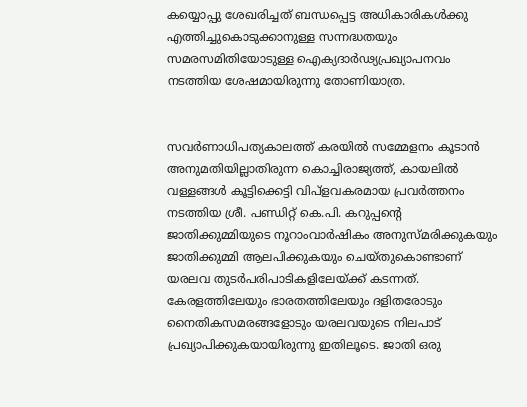കയ്യൊപ്പു ശേഖരിച്ചത്‌ ബന്ധപ്പെട്ട അധികാരികൾക്കു എത്തിച്ചുകൊടുക്കാനുള്ള സന്നദ്ധതയും സമരസമിതിയോടുള്ള ഐക്യദാർഢ്യപ്രഖ്യാപനവം നടത്തിയ ശേഷമായിരുന്നു തോണിയാത്ര.


സവർണാധിപത്യകാലത്ത്‌ കരയിൽ സമ്മേളനം കൂടാൻ അനുമതിയില്ലാതിരുന്ന കൊച്ചിരാജ്യത്ത്‌, കായലിൽ വള്ളങ്ങൾ കൂട്ടിക്കെട്ടി വിപ്ളവകരമായ പ്രവർത്തനം നടത്തിയ ശ്രീ. പണ്ഡിറ്റ്‌ കെ.പി. കറുപ്പന്റെ ജാതിക്കുമ്മിയുടെ നൂറാംവാർഷികം അനുസ്മരിക്കുകയും ജാതിക്കുമ്മി ആലപിക്കുകയും ചെയ്തുകൊണ്ടാണ്‌ യരലവ തുടർപരിപാടികളിലേയ്ക്ക്‌ കടന്നത്‌. കേരളത്തിലേയും ഭാരതത്തിലേയും ദളിതരോടും നൈതികസമരങ്ങളോടും യരലവയുടെ നിലപാട്‌ പ്രഖ്യാപിക്കുകയായിരുന്നു ഇതിലൂടെ. ജാതി ഒരു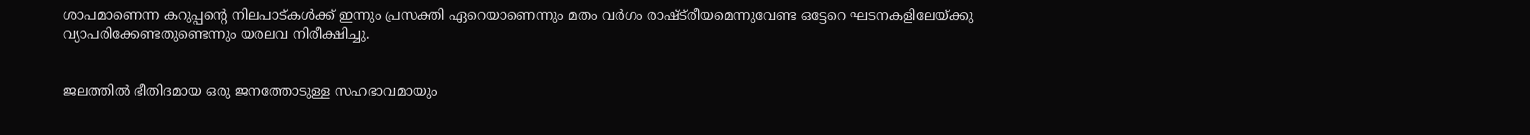ശാപമാണെന്ന കറുപ്പന്റെ നിലപാട്കൾക്ക്‌ ഇന്നും പ്രസക്തി ഏറെയാണെന്നും മതം വർഗം രാഷ്ട്‌രീയമെന്നുവേണ്ട ഒട്ടേറെ ഘടനകളിലേയ്ക്കു വ്യാപരിക്കേണ്ടതുണ്ടെന്നും യരലവ നിരീക്ഷിച്ചു.


ജലത്തിൽ ഭീതിദമായ ഒരു ജനത്തോടുള്ള സഹഭാവമായും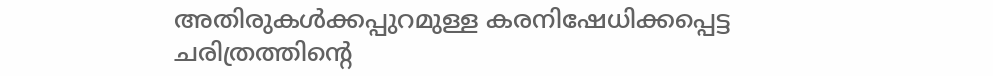അതിരുകൾക്കപ്പുറമുള്ള കരനിഷേധിക്കപ്പെട്ട ചരിത്രത്തിന്റെ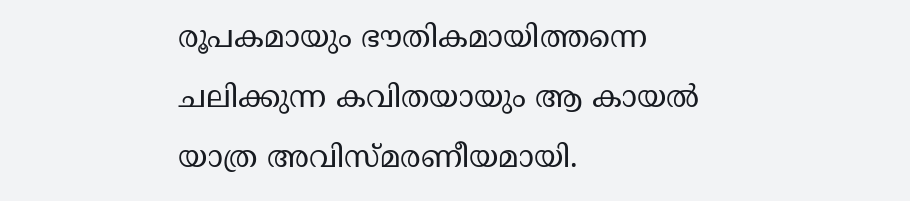രൂപകമായും ഭൗതികമായിത്തന്നെ ചലിക്കുന്ന കവിതയായും ആ കായൽ യാത്ര അവിസ്മരണീയമായി.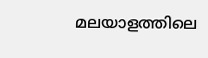മലയാളത്തിലെ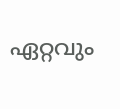ഏറ്റവും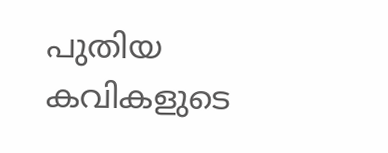പുതിയ കവികളുടെ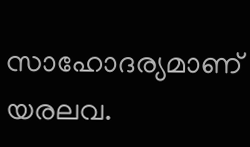സാഹോദര്യമാണ്‌ യരലവ.